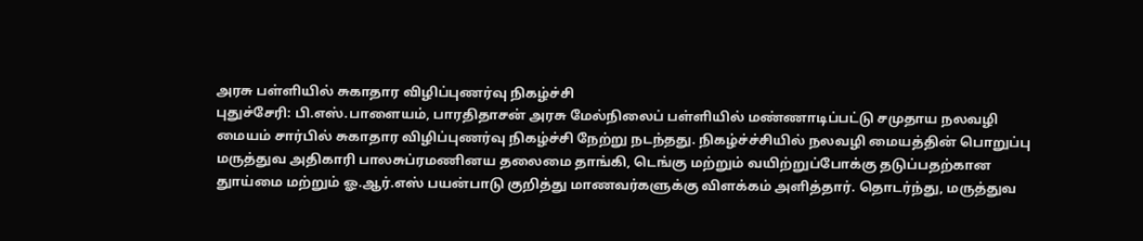அரசு பள்ளியில் சுகாதார விழிப்புணர்வு நிகழ்ச்சி
புதுச்சேரி: பி.எஸ்.பாளையம், பாரதிதாசன் அரசு மேல்நிலைப் பள்ளியில் மண்ணாடிப்பட்டு சமுதாய நலவழி மையம் சார்பில் சுகாதார விழிப்புணர்வு நிகழ்ச்சி நேற்று நடந்தது. நிகழ்ச்ச்சியில் நலவழி மையத்தின் பொறுப்பு மருத்துவ அதிகாரி பாலசுப்ரமணினய தலைமை தாங்கி, டெங்கு மற்றும் வயிற்றுப்போக்கு தடுப்பதற்கான துாய்மை மற்றும் ஓ.ஆர்.எஸ் பயன்பாடு குறித்து மாணவர்களுக்கு விளக்கம் அளித்தார். தொடர்ந்து, மருத்துவ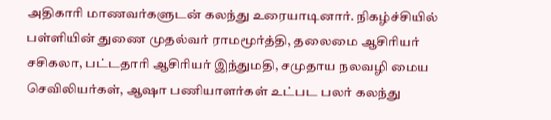அதிகாரி மாணவர்களுடன் கலந்து உரையாடினார். நிகழ்ச்சியில் பள்ளியின் துணை முதல்வர் ராமமூர்த்தி, தலைமை ஆசிரியர் சசிகலா, பட்டதாரி ஆசிரியர் இந்துமதி, சமுதாய நலவழி மைய செவிலியர்கள், ஆஷா பணியாளர்கள் உட்பட பலர் கலந்து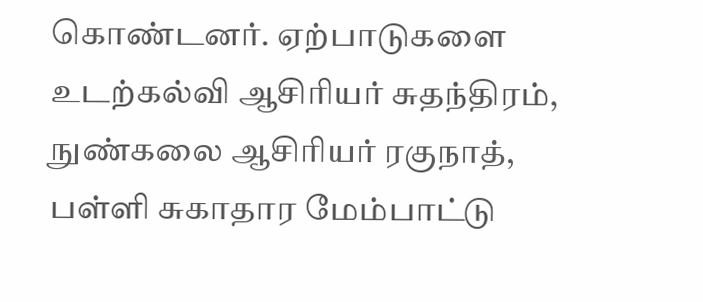கொண்டனர். ஏற்பாடுகளை உடற்கல்வி ஆசிரியர் சுதந்திரம், நுண்கலை ஆசிரியர் ரகுநாத், பள்ளி சுகாதார மேம்பாட்டு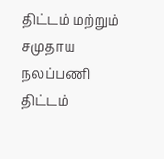திட்டம் மற்றும் சமுதாய நலப்பணி திட்டம்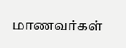மாணவர்கள்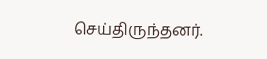செய்திருந்தனர்.